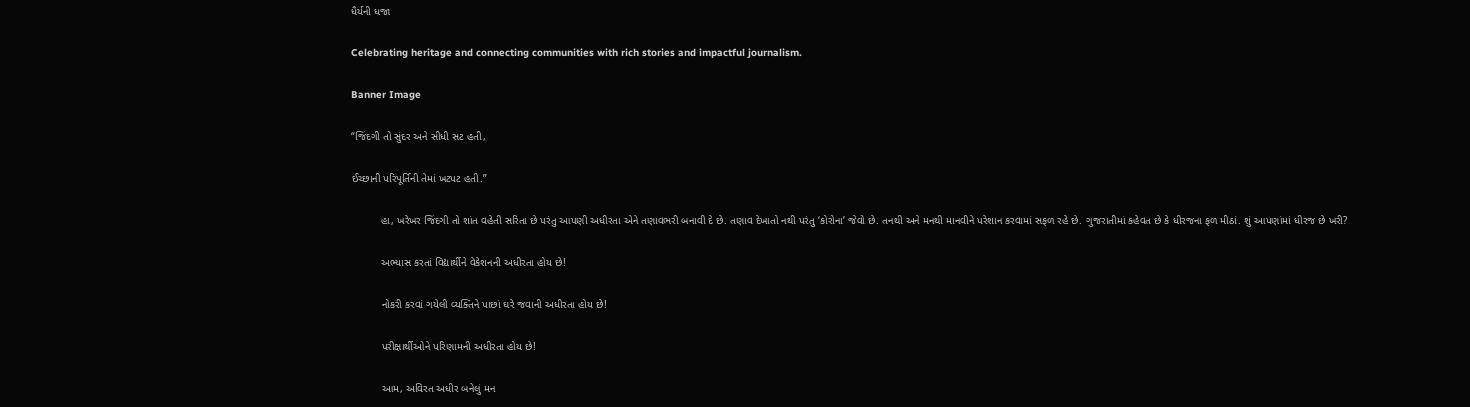ધૈર્યની ધજા

Celebrating heritage and connecting communities with rich stories and impactful journalism.

Banner Image

“જિંદગી તો સુંદર અને સીધી સટ હતી,

ઈચ્છાની પરિપૂર્તિની તેમાં ખટપટ હતી.”

          હા, ખરેખર જિંદગી તો શાંત વહેતી સરિતા છે પરંતુ આપણી અધીરતા એને તણાવભરી બનાવી દે છે. તણાવ દેખાતો નથી પરંતુ ‘કોરોના’ જેવો છે. તનથી અને મનથી માનવીને પરેશાન કરવામાં સફળ રહે છે. ગુજરાતીમાં કહેવત છે કે ધીરજના ફળ મીઠાં. શું આપણાંમાં ધીરજ છે ખરી?

          અભ્યાસ કરતાં વિદ્યાર્થીને વેકેશનની અધીરતા હોય છે!

          નોકરી કરવાં ગયેલી વ્યક્તિને પાછાં ઘરે જવાની અધીરતા હોય છે!

          પરીક્ષાર્થીઓને પરિણામની અધીરતા હોય છે!

          આમ, અવિરત અધીર બનેલું મન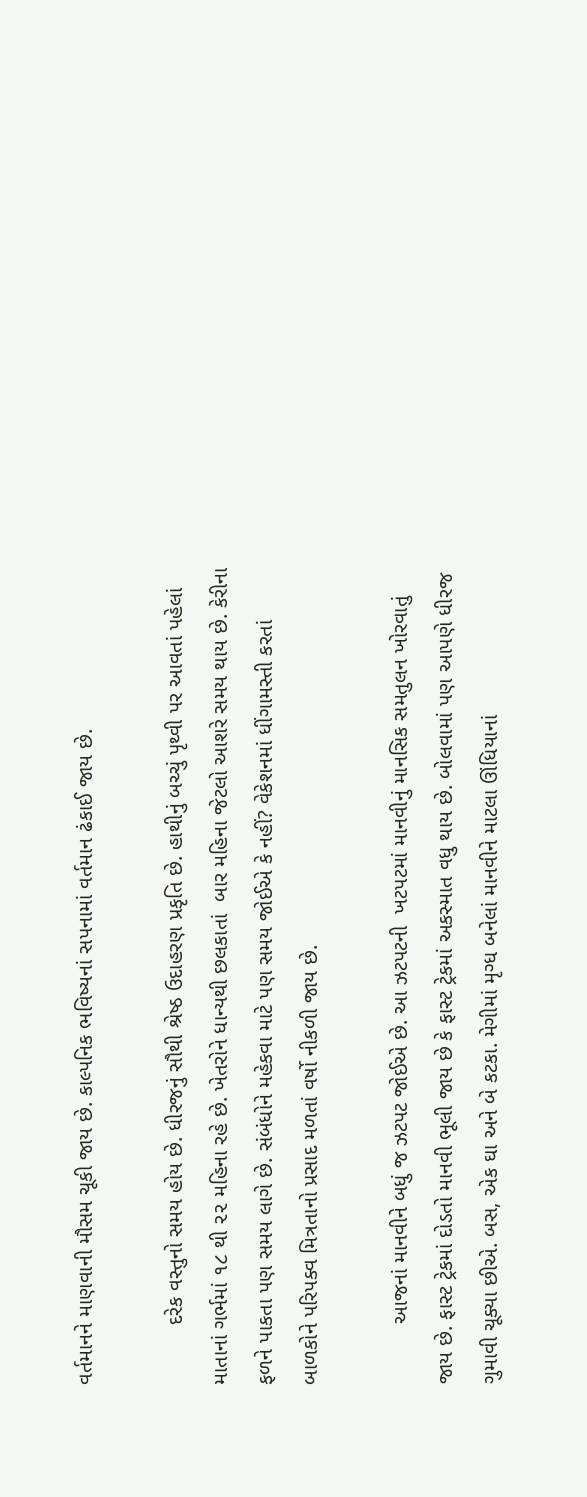વર્તમાનને માણવાની મૌસમ ચૂકી જાય છે. કાલ્પનિક ભવિષ્યનાં સપનામાં વર્તમાન ઢંકાઈ જાય છે.

          દરેક વસ્તુનો સમય હોય છે. ધીરજનું સૌથી શ્રેષ્ઠ ઉદાહરણ પ્રકૃતિ છે. હાથીનું બચ્ચું પૃથ્વી પર આવતાં પહેલાં માતાનાં ગર્ભમાં ૧૮ થી ૨૨ મહિના રહે છે. ખેતરોને ધાન્યથી છલકાતાં  બાર મહિના જેટલો આશરે સમય થાય છે. કેરીના ફળને પાકતા પણ સમય લાગે છે. સંબંધોને મહેકવા માટે પણ સમય જોઈએ કે નહીં? વેકેશનમાં ધીંગામસ્તી કરતાં બાળકોને પરિપક્વ મિત્રતાનો પ્રસાદ મળતાં વર્ષો નીકળી જાય છે.

          આજનાં માનવીને બધું જ ઝટપટ જોઈએ છે. આ ઝટપટની  ખટપટમાં માનવીનું માનસિક સમતુલન ખોરવાતું જાય છે. ફાસ્ટ ટ્રેકમાં દોડતો માનવી ભૂલી જાય છે કે ફાસ્ટ ટ્રેકમાં અકસ્માત વધુ થાય છે. બોલવામાં પણ આપણે ધીરજ ગુમાવી ચૂક્યા છીએ. બસ, એક ઘા અને બે કટકા. મેગીમાં મૃગ્ધ બનેલાં માનવીને માટલા ઊંધિયાનાં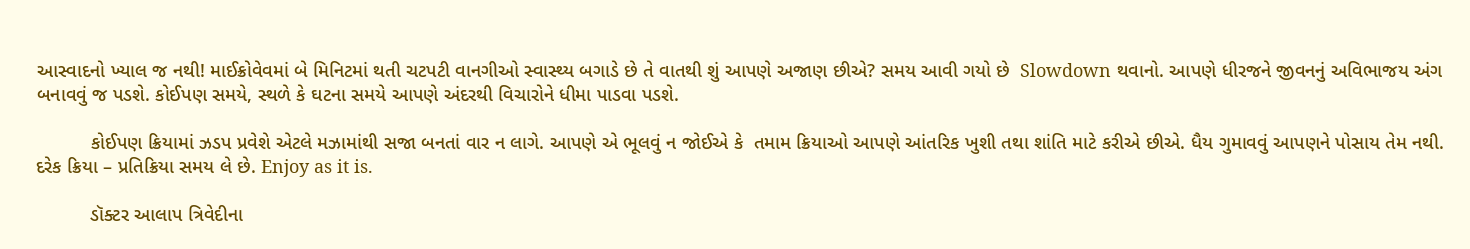આસ્વાદનો ખ્યાલ જ નથી! માઈક્રોવેવમાં બે મિનિટમાં થતી ચટપટી વાનગીઓ સ્વાસ્થ્ય બગાડે છે તે વાતથી શું આપણે અજાણ છીએ? સમય આવી ગયો છે  Slowdown થવાનો. આપણે ધીરજને જીવનનું અવિભાજય અંગ બનાવવું જ પડશે. કોઈપણ સમયે, સ્થળે કે ઘટના સમયે આપણે અંદરથી વિચારોને ધીમા પાડવા પડશે.

          કોઈપણ ક્રિયામાં ઝડપ પ્રવેશે એટલે મઝામાંથી સજા બનતાં વાર ન લાગે. આપણે એ ભૂલવું ન જોઈએ કે  તમામ ક્રિયાઓ આપણે આંતરિક ખુશી તથા શાંતિ માટે કરીએ છીએ. ધૈય ગુમાવવું આપણને પોસાય તેમ નથી. દરેક ક્રિયા – પ્રતિક્રિયા સમય લે છે. Enjoy as it is.

          ડૉક્ટર આલાપ ત્રિવેદીના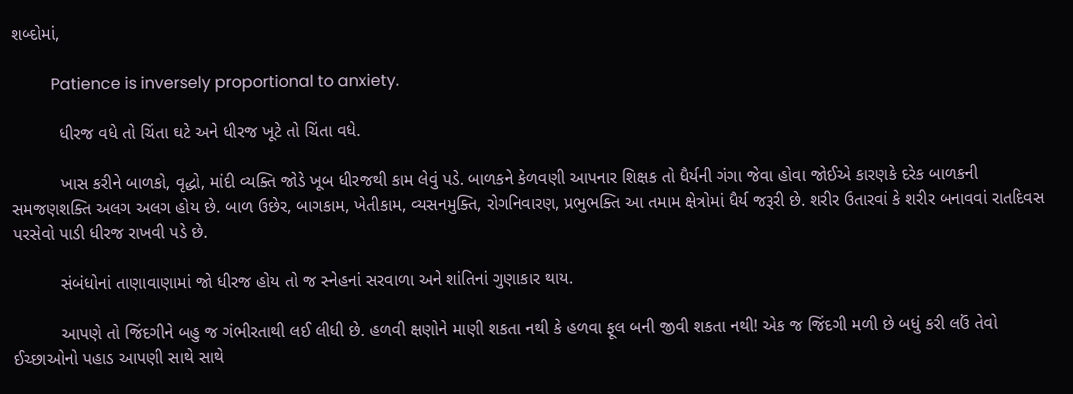શબ્દોમાં,

          Patience is inversely proportional to anxiety.

          ધીરજ વધે તો ચિંતા ઘટે અને ધીરજ ખૂટે તો ચિંતા વધે.

          ખાસ કરીને બાળકો, વૃદ્ધો, માંદી વ્યક્તિ જોડે ખૂબ ધીરજથી કામ લેવું પડે. બાળકને કેળવણી આપનાર શિક્ષક તો ધૈર્યની ગંગા જેવા હોવા જોઈએ કારણકે દરેક બાળકની સમજણશક્તિ અલગ અલગ હોય છે. બાળ ઉછેર, બાગકામ, ખેતીકામ, વ્યસનમુક્તિ, રોગનિવારણ, પ્રભુભક્તિ આ તમામ ક્ષેત્રોમાં ધૈર્ય જરૂરી છે. શરીર ઉતારવાં કે શરીર બનાવવાં રાતદિવસ પરસેવો પાડી ધીરજ રાખવી પડે છે.

          સંબંધોનાં તાણાવાણામાં જો ધીરજ હોય તો જ સ્નેહનાં સરવાળા અને શાંતિનાં ગુણાકાર થાય.

          આપણે તો જિંદગીને બહુ જ ગંભીરતાથી લઈ લીધી છે. હળવી ક્ષણોને માણી શકતા નથી કે હળવા ફૂલ બની જીવી શકતા નથી! એક જ જિંદગી મળી છે બધું કરી લઉં તેવો ઈચ્છાઓનો પહાડ આપણી સાથે સાથે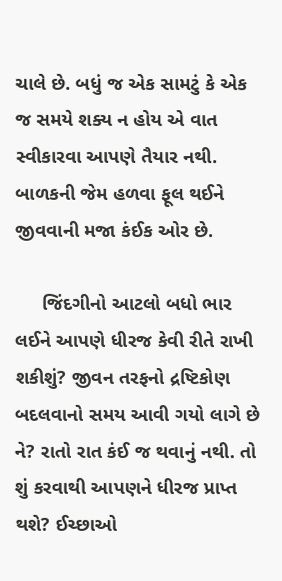ચાલે છે. બધું જ એક સામટું કે એક જ સમયે શક્ય ન હોય એ વાત સ્વીકારવા આપણે તૈયાર નથી. બાળકની જેમ હળવા ફૂલ થઈને જીવવાની મજા કંઈક ઓર છે.

     જિંદગીનો આટલો બધો ભાર લઈને આપણે ધીરજ કેવી રીતે રાખી શકીશું? જીવન તરફનો દ્રષ્ટિકોણ બદલવાનો સમય આવી ગયો લાગે છે ને? રાતો રાત કંઈ જ થવાનું નથી. તો શું કરવાથી આપણને ધીરજ પ્રાપ્ત થશે? ઈચ્છાઓ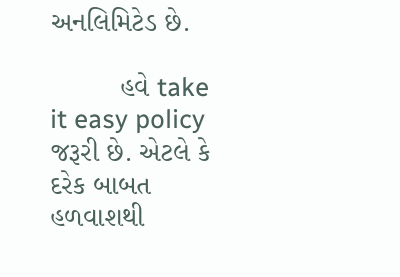અનલિમિટેડ છે.

         હવે take it easy policy જરૂરી છે. એટલે કે દરેક બાબત હળવાશથી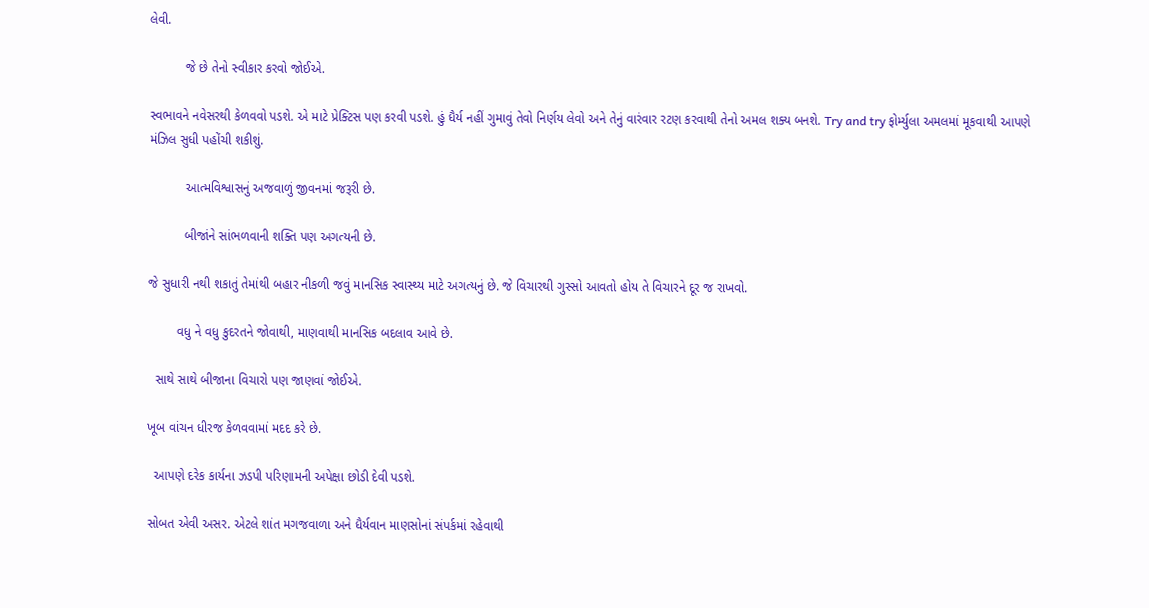લેવી.

          જે છે તેનો સ્વીકાર કરવો જોઈએ.

સ્વભાવને નવેસરથી કેળવવો પડશે. એ માટે પ્રેક્ટિસ પણ કરવી પડશે. હું ધૈર્ય નહીં ગુમાવું તેવો નિર્ણય લેવો અને તેનું વારંવાર રટણ કરવાથી તેનો અમલ શક્ય બનશે. Try and try ફોર્મ્યુલા અમલમાં મૂકવાથી આપણે મંઝિલ સુધી પહોંચી શકીશું.

          આત્મવિશ્વાસનું અજવાળું જીવનમાં જરૂરી છે.

          બીજાંને સાંભળવાની શક્તિ પણ અગત્યની છે.

જે સુધારી નથી શકાતું તેમાંથી બહાર નીકળી જવું માનસિક સ્વાસ્થ્ય માટે અગત્યનું છે. જે વિચારથી ગુસ્સો આવતો હોય તે વિચારને દૂર જ રાખવો.

        વધુ ને વધુ કુદરતને જોવાથી, માણવાથી માનસિક બદલાવ આવે છે.

  સાથે સાથે બીજાના વિચારો પણ જાણવાં જોઈએ.

ખૂબ વાંચન ધીરજ કેળવવામાં મદદ કરે છે.

  આપણે દરેક કાર્યના ઝડપી પરિણામની અપેક્ષા છોડી દેવી પડશે.

સોબત એવી અસર. એટલે શાંત મગજવાળા અને ધૈર્યવાન માણસોનાં સંપર્કમાં રહેવાથી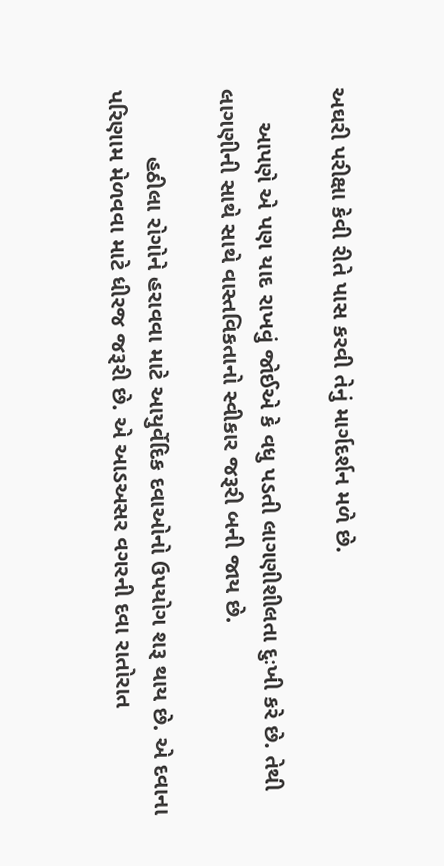અઘરી પરીક્ષા કેવી રીતે પાસ કરવી તેનું માર્ગદર્શન મળે છે.

     આપણે એ પણ યાદ રાખવું જોઈએ કે વધુ પડતી લાગણીશીલતા દુઃખી કરે છે. તેથી લાગણીની સાથે સાથે વાસ્તવિકતાનો સ્વીકાર જરૂરી બની જાય છે.

          હઠીલા રોગોને હરાવવા માટે આયુર્વેદિક દવાઓનો ઉપયોગ શરૂ થાય છે. એ દવાના પરિણામ મેળવવા માટે ધીરજ જરૂરી છે. એ આડઅસર વગરની દવા રાતોરાત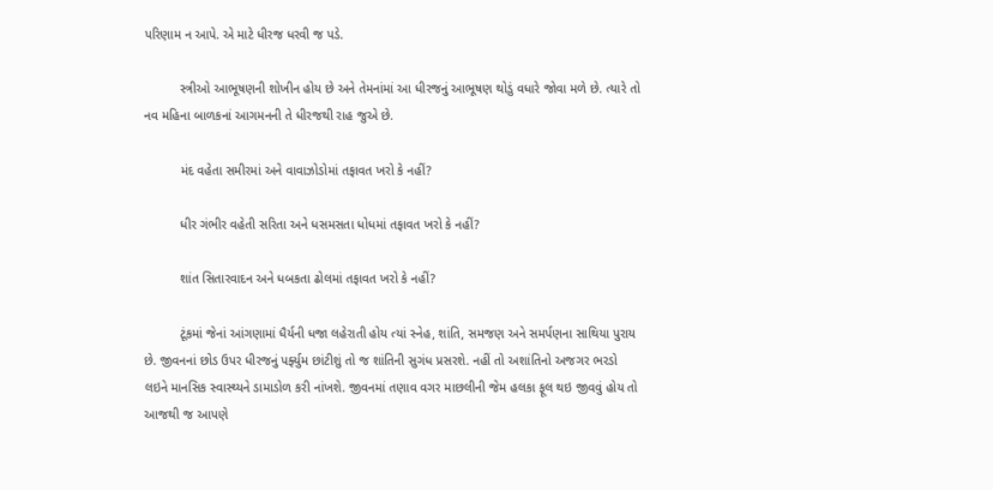પરિણામ ન આપે. એ માટે ધીરજ ધરવી જ પડે.

          સ્ત્રીઓ આભૂષણની શોખીન હોય છે અને તેમનાંમાં આ ધીરજનું આભૂષણ થોડું વધારે જોવા મળે છે. ત્યારે તો નવ મહિના બાળકનાં આગમનની તે ધીરજથી રાહ જુએ છે.

          મંદ વહેતા સમીરમાં અને વાવાઝોડોમાં તફાવત ખરો કે નહીં?

          ધીર ગંભીર વહેતી સરિતા અને ધસમસતા ધોધમાં તફાવત ખરો કે નહીં?

          શાંત સિતારવાદન અને ધબકતા ઢોલમાં તફાવત ખરો કે નહીં?

          ટૂંકમાં જેનાં આંગણામાં ધૈર્યની ધજા લહેરાતી હોય ત્યાં સ્નેહ, શાંતિ, સમજણ અને સમર્પણના સાથિયા પુરાય છે. જીવનનાં છોડ ઉપર ધીરજનું પર્ફ્યુમ છાંટીશું તો જ શાંતિની સુગંધ પ્રસરશે. નહીં તો અશાંતિનો અજગર ભરડો લઇને માનસિક સ્વાસ્થ્યને ડામાડોળ કરી નાંખશે. જીવનમાં તણાવ વગર માછલીની જેમ હલકા ફૂલ થઇ જીવવું હોય તો આજથી જ આપણે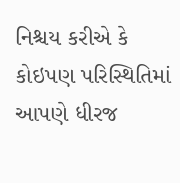નિશ્ચય કરીએ કે કોઇપણ પરિસ્થિતિમાં આપણે ધીરજ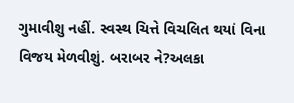ગુમાવીશુ નહીં. સ્વસ્થ ચિત્તે વિચલિત થયાં વિના વિજય મેળવીશું. બરાબર ને?અલકા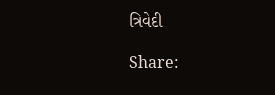ત્રિવેદી

Share: